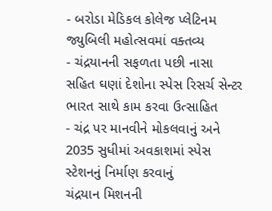- બરોડા મેડિકલ કોલેજ પ્લેટિનમ જ્યુબિલી મહોત્સવમાં વક્તવ્ય
- ચંદ્રયાનની સફળતા પછી નાસા સહિત ઘણાં દેશોના સ્પેસ રિસર્ચ સેન્ટર ભારત સાથે કામ કરવા ઉત્સાહિત
- ચંદ્ર પર માનવીને મોકલવાનું અને 2035 સુધીમાં અવકાશમાં સ્પેસ સ્ટેશનનું નિર્માણ કરવાનું
ચંદ્રયાન મિશનની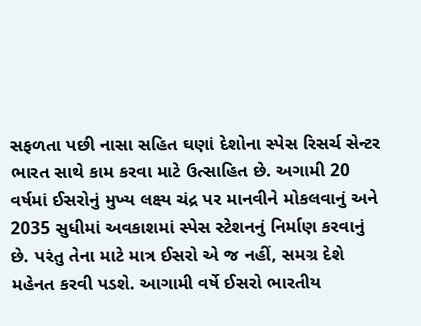સફળતા પછી નાસા સહિત ઘણાં દેશોના સ્પેસ રિસર્ચ સેન્ટર ભારત સાથે કામ કરવા માટે ઉત્સાહિત છે. અગામી 20 વર્ષમાં ઈસરોનું મુખ્ય લક્ષ્ય ચંદ્ર પર માનવીને મોકલવાનું અને 2035 સુધીમાં અવકાશમાં સ્પેસ સ્ટેશનનું નિર્માણ કરવાનું છે. પરંતુ તેના માટે માત્ર ઈસરો એ જ નહીં, સમગ્ર દેશે મહેનત કરવી પડશે. આગામી વર્ષે ઈસરો ભારતીય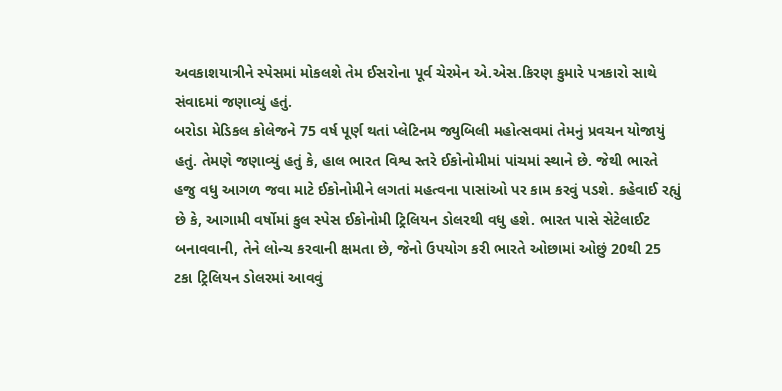અવકાશયાત્રીને સ્પેસમાં મોકલશે તેમ ઈસરોના પૂર્વ ચેરમેન એ.એસ.કિરણ કુમારે પત્રકારો સાથે સંવાદમાં જણાવ્યું હતું.
બરોડા મેડિકલ કોલેજને 75 વર્ષ પૂર્ણ થતાં પ્લેટિનમ જ્યુબિલી મહોત્સવમાં તેમનું પ્રવચન યોજાયું હતું. તેમણે જણાવ્યું હતું કે, હાલ ભારત વિશ્વ સ્તરે ઈકોનોમીમાં પાંચમાં સ્થાને છે. જેથી ભારતે હજુ વધુ આગળ જવા માટે ઈકોનોમીને લગતાં મહત્વના પાસાંઓ પર કામ કરવું પડશે. કહેવાઈ રહ્યું છે કે, આગામી વર્ષોમાં કુલ સ્પેસ ઈકોનોમી ટ્રિલિયન ડોલરથી વધુ હશે. ભારત પાસે સેટેલાઈટ બનાવવાની, તેને લોન્ચ કરવાની ક્ષમતા છે, જેનો ઉપયોગ કરી ભારતે ઓછામાં ઓછું 20થી 25 ટકા ટ્રિલિયન ડોલરમાં આવવું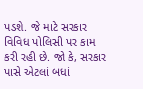પડશે. જે માટે સરકાર વિવિધ પોલિસી પર કામ કરી રહી છે. જો કે, સરકાર પાસે એટલાં બધાં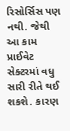રિસોર્સિસ પણ નથી. જેથી આ કામ પ્રાઈવેટ સેક્ટરમાં વધુ સારી રીતે થઈ શકશે. કારણ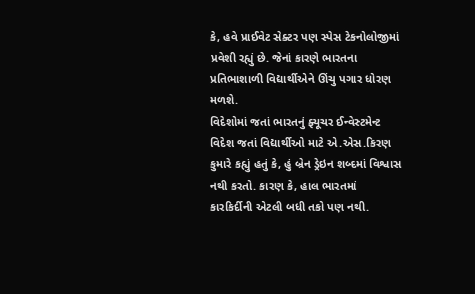કે, હવે પ્રાઈવેટ સેક્ટર પણ સ્પેસ ટેકનોલોજીમાં પ્રવેશી રહ્યું છે. જેનાં કારણે ભારતના પ્રતિભાશાળી વિદ્યાર્થીએને ઊંચુ પગાર ધોરણ મળશે.
વિદેશોમાં જતાં ભારતનું ફ્યૂચર ઈન્વેસ્ટમેન્ટ
વિદેશ જતાં વિદ્યાર્થીઓ માટે એ.એસ.કિરણ કુમારે કહ્યું હતું કે, હું બ્રેન ડ્રેઇન શબ્દમાં વિશ્વાસ નથી કરતો. કારણ કે, હાલ ભારતમાં કારકિર્દીની એટલી બધી તકો પણ નથી.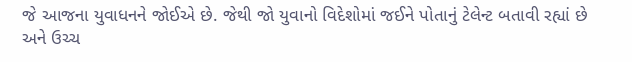જે આજના યુવાધનને જોઈએ છે. જેથી જો યુવાનો વિદેશોમાં જઈને પોતાનું ટેલેન્ટ બતાવી રહ્યાં છે અને ઉચ્ચ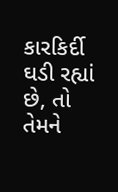કારકિર્દી ઘડી રહ્યાં છે, તો તેમને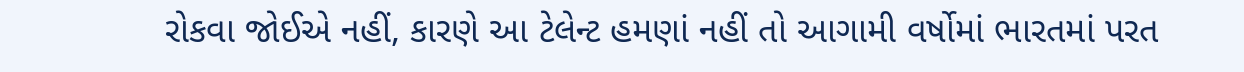રોકવા જોઈએ નહીં, કારણે આ ટેલેન્ટ હમણાં નહીં તો આગામી વર્ષોમાં ભારતમાં પરત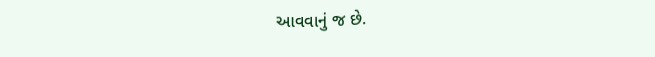આવવાનું જ છે.